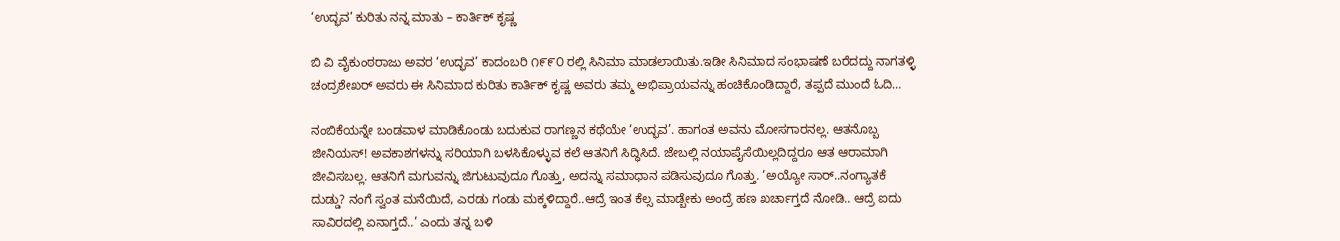‘ಉದ್ಭವ’ ಕುರಿತು ನನ್ನ ಮಾತು – ಕಾರ್ತಿಕ್ ಕೃಷ್ಣ

ಬಿ ವಿ ವೈಕುಂಠರಾಜು ಅವರ ‘ಉದ್ಭವ’ ಕಾದಂಬರಿ ೧೯೯೦ ರಲ್ಲಿ ಸಿನಿಮಾ ಮಾಡಲಾಯಿತು.ಇಡೀ ಸಿನಿಮಾದ ಸಂಭಾಷಣೆ ಬರೆದದ್ದು ನಾಗತಳ್ಳಿ ಚಂದ್ರಶೇಖರ್ ಅವರು ಈ ಸಿನಿಮಾದ ಕುರಿತು ಕಾರ್ತಿಕ್ ಕೃಷ್ಣ ಅವರು ತಮ್ಮ ಅಭಿಪ್ರಾಯವನ್ನು ಹಂಚಿಕೊಂಡಿದ್ದಾರೆ, ತಪ್ಪದೆ ಮುಂದೆ ಓದಿ…

ನಂಬಿಕೆಯನ್ನೇ ಬಂಡವಾಳ ಮಾಡಿಕೊಂಡು ಬದುಕುವ ರಾಗಣ್ಣನ ಕಥೆಯೇ ‘ಉದ್ಭವ’. ಹಾಗಂತ ಅವನು ಮೋಸಗಾರನಲ್ಲ. ಆತನೊಬ್ಬ ಜೀನಿಯಸ್! ಅವಕಾಶಗಳನ್ನು ಸರಿಯಾಗಿ ಬಳಸಿಕೊಳ್ಳುವ ಕಲೆ ಆತನಿಗೆ ಸಿದ್ಧಿಸಿದೆ. ಜೇಬಲ್ಲಿ ನಯಾಪೈಸೆಯಿಲ್ಲದಿದ್ದರೂ ಆತ ಆರಾಮಾಗಿ ಜೀವಿಸಬಲ್ಲ. ಆತನಿಗೆ ಮಗುವನ್ನು ಜಿಗುಟುವುದೂ ಗೊತ್ತು, ಅದನ್ನು ಸಮಾಧಾನ ಪಡಿಸುವುದೂ ಗೊತ್ತು. ‘ಅಯ್ಯೋ ಸಾರ್..ನಂಗ್ಯಾತಕೆ ದುಡ್ಡು? ನಂಗೆ ಸ್ವಂತ ಮನೆಯಿದೆ, ಎರಡು ಗಂಡು ಮಕ್ಕಳಿದ್ದಾರೆ..ಆದ್ರೆ ಇಂತ ಕೆಲ್ಸ ಮಾಡ್ಬೇಕು ಅಂದ್ರೆ ಹಣ ಖರ್ಚಾಗ್ತದೆ ನೋಡಿ.. ಆದ್ರೆ ಐದು ಸಾವಿರದಲ್ಲಿ ಏನಾಗ್ತದೆ..’ ಎಂದು ತನ್ನ ಬಳಿ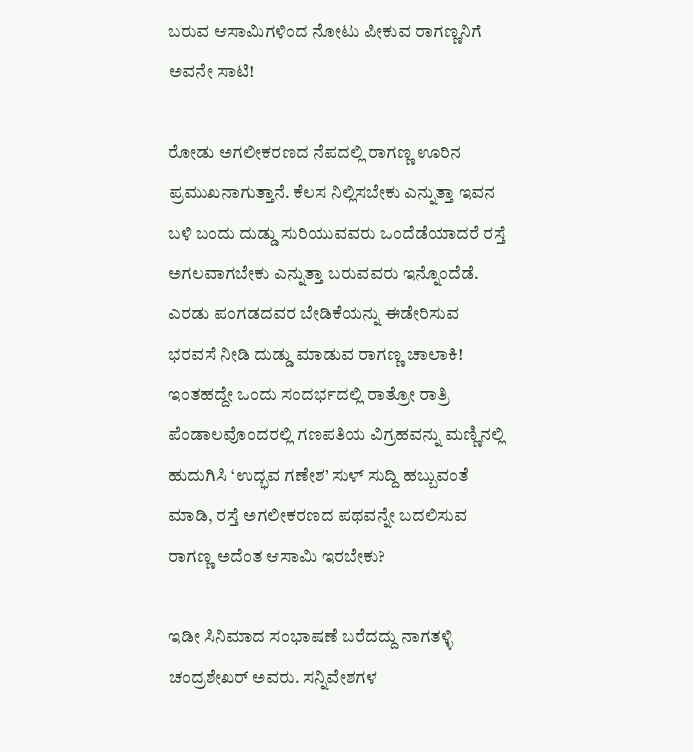ಬರುವ ಆಸಾಮಿಗಳಿಂದ ನೋಟು ಪೀಕುವ ರಾಗಣ್ಣನಿಗೆ ಅವನೇ ಸಾಟಿ!

ರೋಡು ಅಗಲೀಕರಣದ ನೆಪದಲ್ಲಿ ರಾಗಣ್ಣ ಊರಿನ ಪ್ರಮುಖನಾಗುತ್ತಾನೆ. ಕೆಲಸ ನಿಲ್ಲಿಸಬೇಕು ಎನ್ನುತ್ತಾ ಇವನ ಬಳಿ ಬಂದು ದುಡ್ಡು ಸುರಿಯುವವರು ಒಂದೆಡೆಯಾದರೆ ರಸ್ತೆ ಅಗಲವಾಗಬೇಕು ಎನ್ನುತ್ತಾ ಬರುವವರು ಇನ್ನೊಂದೆಡೆ. ಎರಡು ಪಂಗಡದವರ ಬೇಡಿಕೆಯನ್ನು ಈಡೇರಿಸುವ ಭರವಸೆ ನೀಡಿ ದುಡ್ಡು ಮಾಡುವ ರಾಗಣ್ಣ ಚಾಲಾಕಿ! ಇಂತಹದ್ದೇ ಒಂದು ಸಂದರ್ಭದಲ್ಲಿ ರಾತ್ರೋ ರಾತ್ರಿ ಪೆಂಡಾಲವೊಂದರಲ್ಲಿ ಗಣಪತಿಯ ವಿಗ್ರಹವನ್ನು ಮಣ್ಣಿನಲ್ಲಿ ಹುದುಗಿಸಿ ‘ಉದ್ಭವ ಗಣೇಶ’ ಸುಳ್ ಸುದ್ದಿ ಹಬ್ಬುವಂತೆ ಮಾಡಿ, ರಸ್ತೆ ಅಗಲೀಕರಣದ ಪಥವನ್ನೇ ಬದಲಿಸುವ ರಾಗಣ್ಣ ಅದೆಂತ ಆಸಾಮಿ ಇರಬೇಕು?

ಇಡೀ ಸಿನಿಮಾದ ಸಂಭಾಷಣೆ ಬರೆದದ್ದು ನಾಗತಳ್ಳಿ ಚಂದ್ರಶೇಖರ್ ಅವರು. ಸನ್ನಿವೇಶಗಳ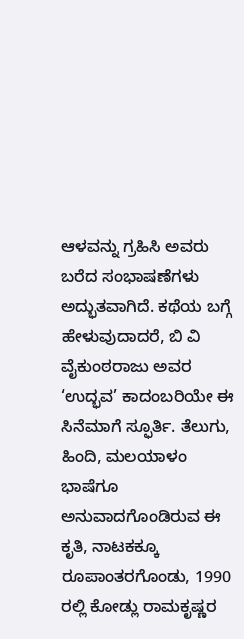ಆಳವನ್ನು ಗ್ರಹಿಸಿ ಅವರು ಬರೆದ ಸಂಭಾಷಣೆಗಳು ಅದ್ಭುತವಾಗಿದೆ. ಕಥೆಯ ಬಗ್ಗೆ ಹೇಳುವುದಾದರೆ, ಬಿ ವಿ ವೈಕುಂಠರಾಜು ಅವರ ‘ಉದ್ಭವ’ ಕಾದಂಬರಿಯೇ ಈ ಸಿನೆಮಾಗೆ ಸ್ಫೂರ್ತಿ. ತೆಲುಗು, ಹಿಂದಿ, ಮಲಯಾಳಂ ಭಾಷೆಗೂ ಅನುವಾದಗೊಂಡಿರುವ ಈ ಕೃತಿ, ನಾಟಕಕ್ಕೂ ರೂಪಾಂತರಗೊಂಡು, 1990 ರಲ್ಲಿ ಕೋಡ್ಲು ರಾಮಕೃಷ್ಣರ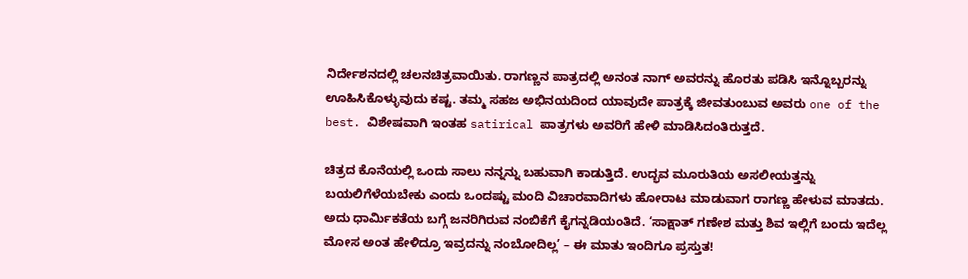ನಿರ್ದೇಶನದಲ್ಲಿ ಚಲನಚಿತ್ರವಾಯಿತು. ರಾಗಣ್ಣನ ಪಾತ್ರದಲ್ಲಿ ಅನಂತ ನಾಗ್ ಅವರನ್ನು ಹೊರತು ಪಡಿಸಿ ಇನ್ನೊಬ್ಬರನ್ನು ಊಹಿಸಿಕೊಳ್ಳುವುದು ಕಷ್ಟ. ತಮ್ಮ ಸಹಜ ಅಭಿನಯದಿಂದ ಯಾವುದೇ ಪಾತ್ರಕ್ಕೆ ಜೀವತುಂಬುವ ಅವರು one of the best. ವಿಶೇಷವಾಗಿ ಇಂತಹ satirical ಪಾತ್ರಗಳು ಅವರಿಗೆ ಹೇಳಿ ಮಾಡಿಸಿದಂತಿರುತ್ತದೆ.

ಚಿತ್ರದ ಕೊನೆಯಲ್ಲಿ ಒಂದು ಸಾಲು ನನ್ನನ್ನು ಬಹುವಾಗಿ ಕಾಡುತ್ತಿದೆ. ಉದ್ಭವ ಮೂರುತಿಯ ಅಸಲೀಯತ್ತನ್ನು ಬಯಲಿಗೆಳೆಯಬೇಕು ಎಂದು ಒಂದಷ್ಟು ಮಂದಿ ವಿಚಾರವಾದಿಗಳು ಹೋರಾಟ ಮಾಡುವಾಗ ರಾಗಣ್ಣ ಹೇಳುವ ಮಾತದು. ಅದು ಧಾರ್ಮಿಕತೆಯ ಬಗ್ಗೆ ಜನರಿಗಿರುವ ನಂಬಿಕೆಗೆ ಕೈಗನ್ನಡಿಯಂತಿದೆ. ‘ಸಾಕ್ಷಾತ್ ಗಣೇಶ ಮತ್ತು ಶಿವ ಇಲ್ಲಿಗೆ ಬಂದು ಇದೆಲ್ಲ ಮೋಸ ಅಂತ ಹೇಳಿದ್ರೂ ಇವ್ರದನ್ನು ನಂಬೋದಿಲ್ಲ’ – ಈ ಮಾತು ಇಂದಿಗೂ ಪ್ರಸ್ತುತ!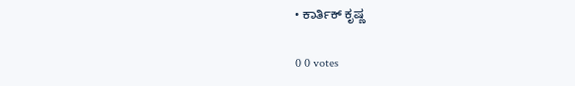• ಕಾರ್ತಿಕ್ ಕೃಷ್ಣ

0 0 votes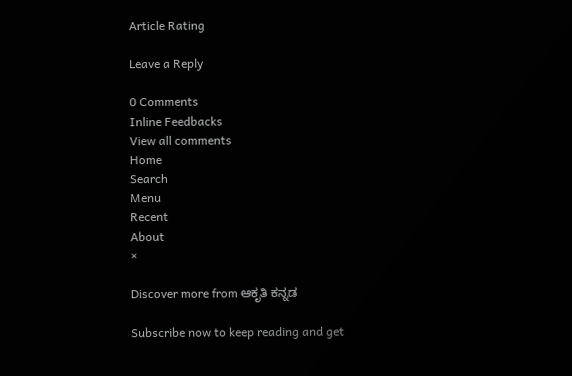Article Rating

Leave a Reply

0 Comments
Inline Feedbacks
View all comments
Home
Search
Menu
Recent
About
×

Discover more from ಆಕೃತಿ ಕನ್ನಡ

Subscribe now to keep reading and get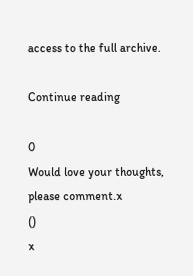access to the full archive.

Continue reading

0
Would love your thoughts, please comment.x
()
x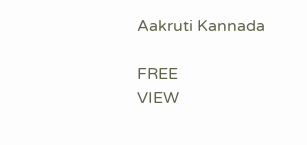Aakruti Kannada

FREE
VIEW